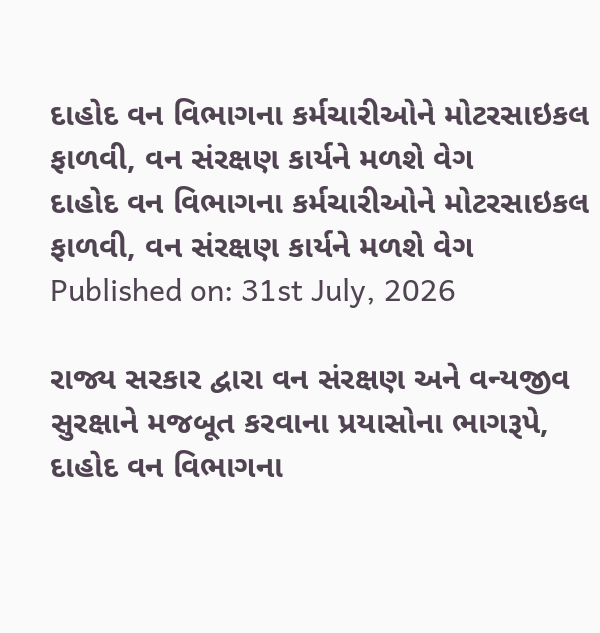દાહોદ વન વિભાગના કર્મચારીઓને મોટરસાઇકલ ફાળવી, વન સંરક્ષણ કાર્યને મળશે વેગ
દાહોદ વન વિભાગના કર્મચારીઓને મોટરસાઇકલ ફાળવી, વન સંરક્ષણ કાર્યને મળશે વેગ
Published on: 31st July, 2026

રાજ્ય સરકાર દ્વારા વન સંરક્ષણ અને વન્યજીવ સુરક્ષાને મજબૂત કરવાના પ્રયાસોના ભાગરૂપે, દાહોદ વન વિભાગના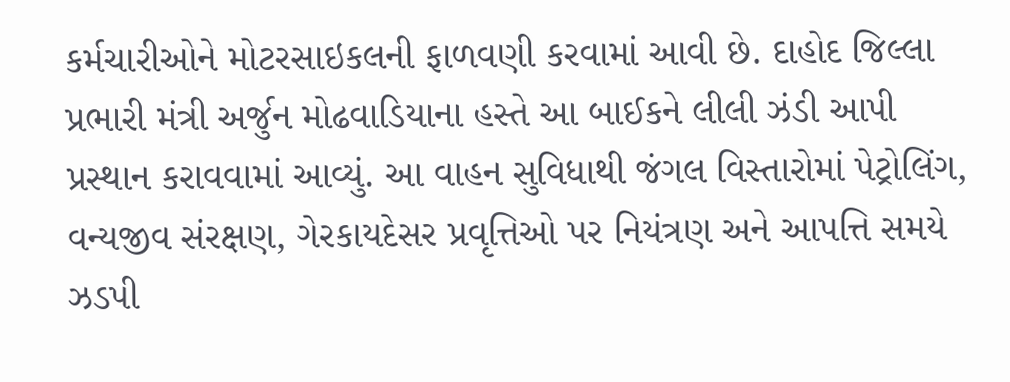કર્મચારીઓને મોટરસાઇકલની ફાળવણી કરવામાં આવી છે. દાહોદ જિલ્લા પ્રભારી મંત્રી અર્જુન મોઢવાડિયાના હસ્તે આ બાઈકને લીલી ઝંડી આપી પ્રસ્થાન કરાવવામાં આવ્યું. આ વાહન સુવિધાથી જંગલ વિસ્તારોમાં પેટ્રોલિંગ, વન્યજીવ સંરક્ષણ, ગેરકાયદેસર પ્રવૃત્તિઓ પર નિયંત્રણ અને આપત્તિ સમયે ઝડપી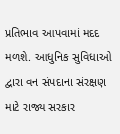પ્રતિભાવ આપવામાં મદદ મળશે. આધુનિક સુવિધાઓ દ્વારા વન સંપદાના સંરક્ષણ માટે રાજ્ય સરકાર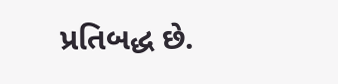પ્રતિબદ્ધ છે.